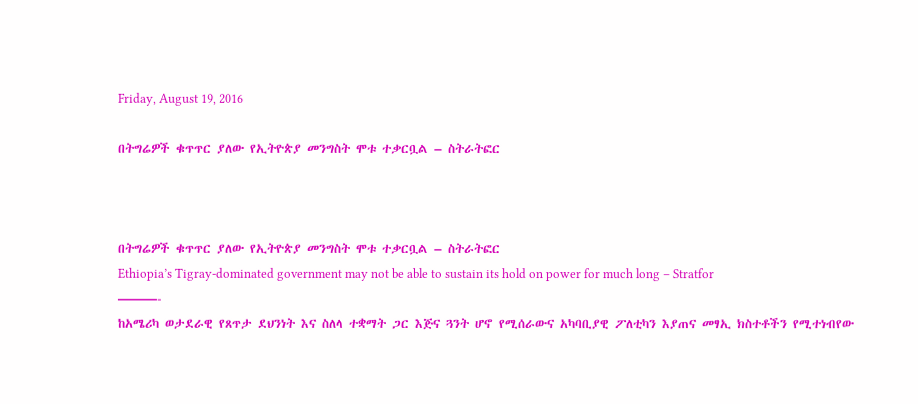Friday, August 19, 2016

በትግሬዎች ቁጥጥር ያለው የኢትዮጵያ መንግስት ሞቱ ተቃርቧል – ስትራትፎር



በትግሬዎች ቁጥጥር ያለው የኢትዮጵያ መንግስት ሞቱ ተቃርቧል – ስትራትፎር
Ethiopia’s Tigray-dominated government may not be able to sustain its hold on power for much long – Stratfor
———-
ከአሜሪካ ወታደራዊ የጸጥታ ደህንነት እና ስለላ ተቋማት ጋር እጅና ጓንት ሆኖ የሚሰራውና አካባቢያዊ ፖለቲካን እያጠና መፃኢ ክስተቶችን የሚተነብየው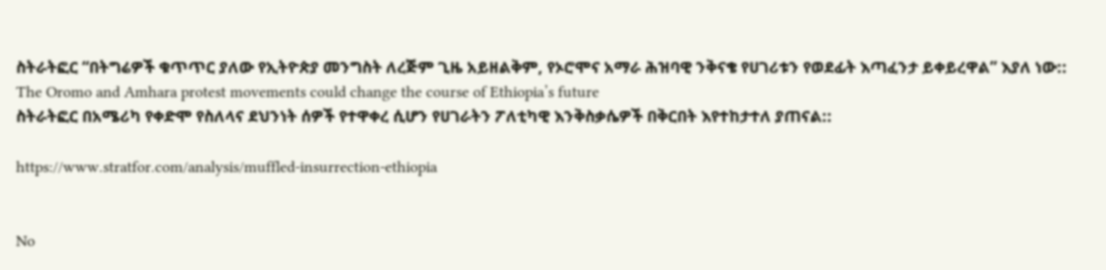ስትራትፎር “በትግሬዎች ቁጥጥር ያለው የኢትዮጵያ መንግስት ለረጅም ጊዜ አይዘልቅም, የኦሮሞና አማራ ሕዝባዊ ንቅናቄ የሀገሪቱን የወደፊት እጣፈንታ ይቀይረዋል” እያለ ነው::
The Oromo and Amhara protest movements could change the course of Ethiopia’s future
ስትራትፎር በአሜሪካ የቀድሞ የስለላና ደህንነት ሰዎች የተዋቀረ ሲሆን የሀገራትን ፖለቲካዊ እንቅስቃሴዎች በቅርበት እየተከታተለ ያጠናል::

https://www.stratfor.com/analysis/muffled-insurrection-ethiopia


No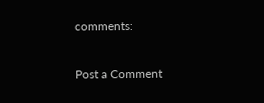comments:

Post a Comment